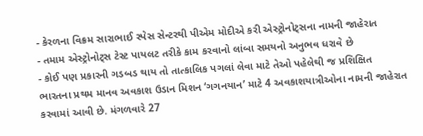- કેરળના વિક્રમ સારાભાઈ સ્પેસ સેન્ટરથી પીએમ મોદીએ કરી એસ્ટ્રોનોટ્સના નામની જાહેરાત
- તમામ એસ્ટ્રોનોટ્સ ટેસ્ટ પાયલટ તરીકે કામ કરવાનો લાંબા સમયનો અનુભવ ધરાવે છે
- કોઈ પણ પ્રકારની ગડબડ થાય તો તાત્કાલિક પગલાં લેવા માટે તેઓ પહેલેથી જ પ્રશિક્ષિત
ભારતના પ્રથમ માનવ અવકાશ ઉડાન મિશન ‘ગગનયાન’ માટે 4 અવકાશયાત્રીઓના નામની જાહેરાત કરવામાં આવી છે. મંગળવારે 27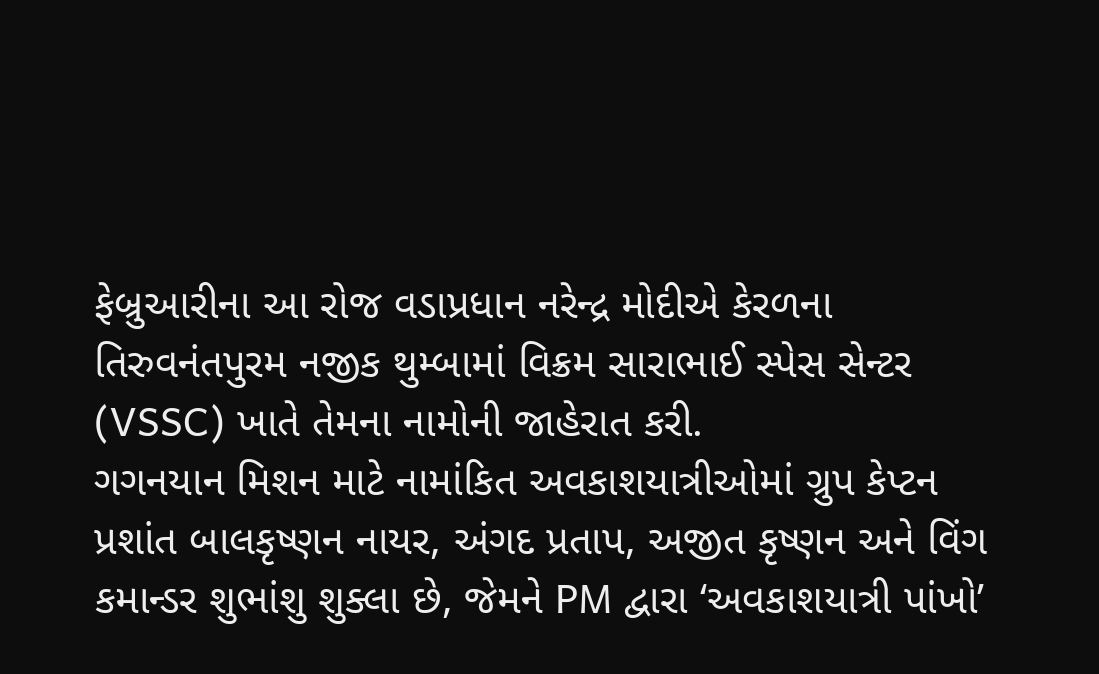ફેબ્રુઆરીના આ રોજ વડાપ્રધાન નરેન્દ્ર મોદીએ કેરળના તિરુવનંતપુરમ નજીક થુમ્બામાં વિક્રમ સારાભાઈ સ્પેસ સેન્ટર (VSSC) ખાતે તેમના નામોની જાહેરાત કરી.
ગગનયાન મિશન માટે નામાંકિત અવકાશયાત્રીઓમાં ગ્રુપ કેપ્ટન પ્રશાંત બાલકૃષ્ણન નાયર, અંગદ પ્રતાપ, અજીત કૃષ્ણન અને વિંગ કમાન્ડર શુભાંશુ શુક્લા છે, જેમને PM દ્વારા ‘અવકાશયાત્રી પાંખો’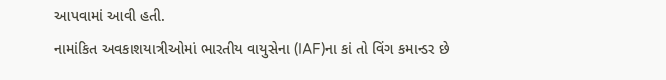આપવામાં આવી હતી.
નામાંકિત અવકાશયાત્રીઓમાં ભારતીય વાયુસેના (IAF)ના કાં તો વિંગ કમાન્ડર છે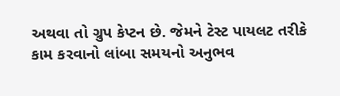અથવા તો ગ્રુપ કેપ્ટન છે. જેમને ટેસ્ટ પાયલટ તરીકે કામ કરવાનો લાંબા સમયનો અનુભવ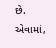છે. એવામાં,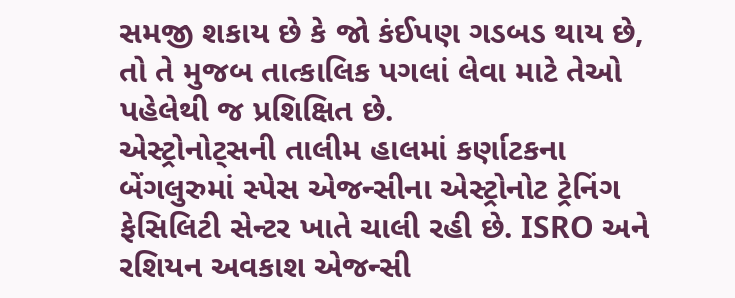સમજી શકાય છે કે જો કંઈપણ ગડબડ થાય છે, તો તે મુજબ તાત્કાલિક પગલાં લેવા માટે તેઓ પહેલેથી જ પ્રશિક્ષિત છે.
એસ્ટ્રોનોટ્સની તાલીમ હાલમાં કર્ણાટકના બેંગલુરુમાં સ્પેસ એજન્સીના એસ્ટ્રોનોટ ટ્રેનિંગ ફેસિલિટી સેન્ટર ખાતે ચાલી રહી છે. ISRO અને રશિયન અવકાશ એજન્સી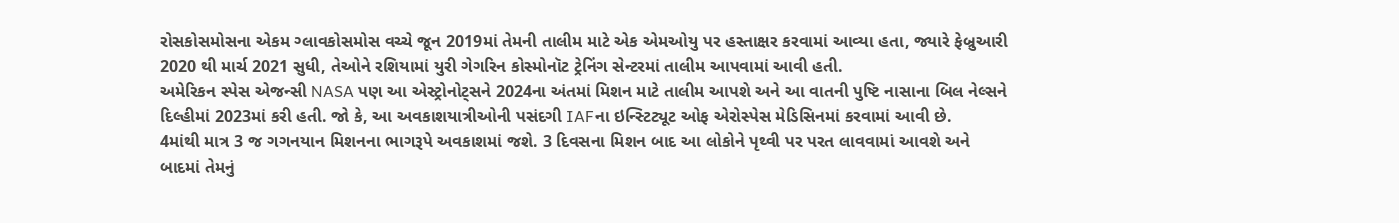રોસકોસમોસના એકમ ગ્લાવકોસમોસ વચ્ચે જૂન 2019માં તેમની તાલીમ માટે એક એમઓયુ પર હસ્તાક્ષર કરવામાં આવ્યા હતા, જ્યારે ફેબ્રુઆરી 2020 થી માર્ચ 2021 સુધી, તેઓને રશિયામાં યુરી ગેગરિન કોસ્મોનૉટ ટ્રેનિંગ સેન્ટરમાં તાલીમ આપવામાં આવી હતી.
અમેરિકન સ્પેસ એજન્સી NASA પણ આ એસ્ટ્રોનોટ્સને 2024ના અંતમાં મિશન માટે તાલીમ આપશે અને આ વાતની પુષ્ટિ નાસાના બિલ નેલ્સને દિલ્હીમાં 2023માં કરી હતી. જો કે, આ અવકાશયાત્રીઓની પસંદગી IAFના ઇન્સ્ટિટ્યૂટ ઓફ એરોસ્પેસ મેડિસિનમાં કરવામાં આવી છે.
4માંથી માત્ર 3 જ ગગનયાન મિશનના ભાગરૂપે અવકાશમાં જશે. 3 દિવસના મિશન બાદ આ લોકોને પૃથ્વી પર પરત લાવવામાં આવશે અને બાદમાં તેમનું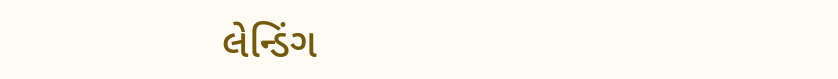લેન્ડિંગ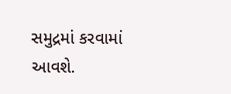સમુદ્રમાં કરવામાં આવશે.